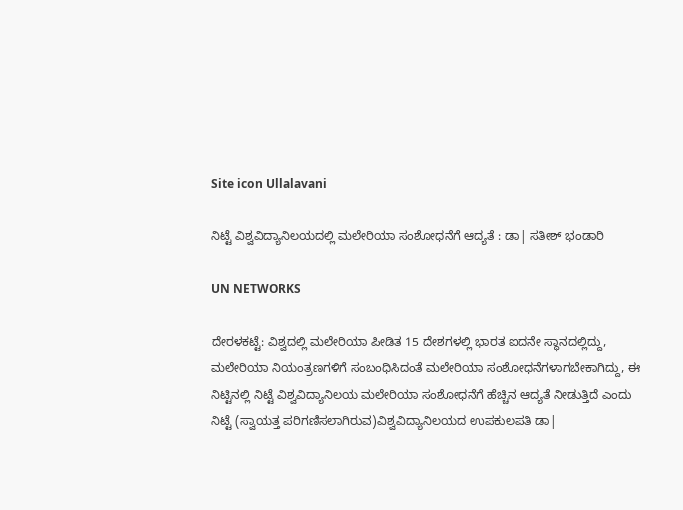Site icon Ullalavani

ನಿಟ್ಟೆ ವಿಶ್ವವಿದ್ಯಾನಿಲಯದಲ್ಲಿ ಮಲೇರಿಯಾ ಸಂಶೋಧನೆಗೆ ಆದ್ಯತೆ : ಡಾ| ಸತೀಶ್ ಭಂಡಾರಿ

UN NETWORKS

ದೇರಳಕಟ್ಟೆ: ವಿಶ್ವದಲ್ಲಿ ಮಲೇರಿಯಾ ಪೀಡಿತ 15 ದೇಶಗಳಲ್ಲಿ ಭಾರತ ಐದನೇ ಸ್ಥಾನದಲ್ಲಿದ್ದು, ಮಲೇರಿಯಾ ನಿಯಂತ್ರಣಗಳಿಗೆ ಸಂಬಂಧಿಸಿದಂತೆ ಮಲೇರಿಯಾ ಸಂಶೋಧನೆಗಳಾಗಬೇಕಾಗಿದ್ದು, ಈ ನಿಟ್ಟಿನಲ್ಲಿ ನಿಟ್ಟೆ ವಿಶ್ವವಿದ್ಯಾನಿಲಯ ಮಲೇರಿಯಾ ಸಂಶೋಧನೆಗೆ ಹೆಚ್ಚಿನ ಆದ್ಯತೆ ನೀಡುತ್ತಿದೆ ಎಂದು ನಿಟ್ಟೆ (ಸ್ವಾಯತ್ತ ಪರಿಗಣಿಸಲಾಗಿರುವ)ವಿಶ್ವವಿದ್ಯಾನಿಲಯದ ಉಪಕುಲಪತಿ ಡಾ|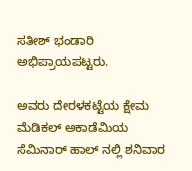ಸತೀಶ್ ಭಂಡಾರಿ ಅಭಿಪ್ರಾಯಪಟ್ಟರು.

ಅವರು ದೇರಳಕಟ್ಟೆಯ ಕ್ಷೇಮ ಮೆಡಿಕಲ್ ಅಕಾಡೆಮಿಯ ಸೆಮಿನಾರ್ ಹಾಲ್ ನಲ್ಲಿ ಶನಿವಾರ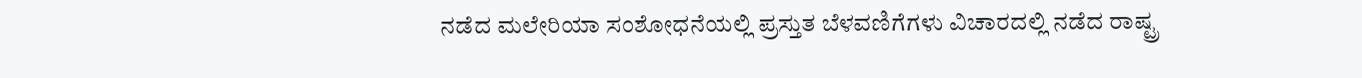ನಡೆದ ಮಲೇರಿಯಾ ಸಂಶೋಧನೆಯಲ್ಲಿ ಪ್ರಸ್ತುತ ಬೆಳವಣಿಗೆಗಳು ವಿಚಾರದಲ್ಲಿ ನಡೆದ ರಾಷ್ಟ್ರ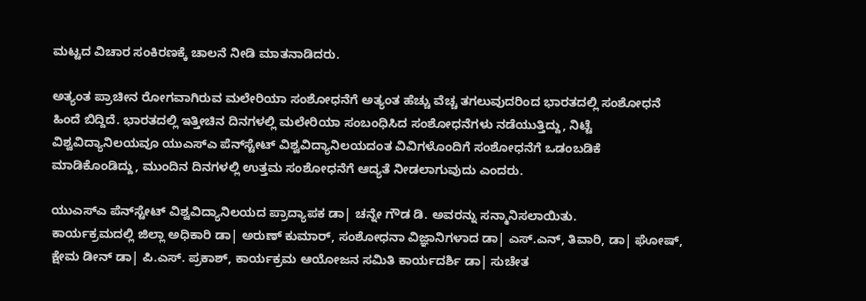ಮಟ್ಟದ ವಿಚಾರ ಸಂಕಿರಣಕ್ಕೆ ಚಾಲನೆ ನೀಡಿ ಮಾತನಾಡಿದರು.

ಅತ್ಯಂತ ಪ್ರಾಚೀನ ರೋಗವಾಗಿರುವ ಮಲೇರಿಯಾ ಸಂಶೋಧನೆಗೆ ಅತ್ಯಂತ ಹೆಚ್ಚು ವೆಚ್ಚ ತಗಲುವುದರಿಂದ ಭಾರತದಲ್ಲಿ ಸಂಶೋಧನೆ ಹಿಂದೆ ಬಿದ್ದಿದೆ. ಭಾರತದಲ್ಲಿ ಇತ್ತೀಚಿನ ದಿನಗಳಲ್ಲಿ ಮಲೇರಿಯಾ ಸಂಬಂಧಿಸಿದ ಸಂಶೋಧನೆಗಳು ನಡೆಯುತ್ತಿದ್ದು, ನಿಟ್ಟೆ ವಿಶ್ವವಿದ್ಯಾನಿಲಯವೂ ಯುಎಸ್‍ಎ ಪೆನ್‍ಸ್ಟೇಟ್ ವಿಶ್ವವಿದ್ಯಾನಿಲಯದಂತ ವಿವಿಗಳೊಂದಿಗೆ ಸಂಶೋಧನೆಗೆ ಒಡಂಬಡಿಕೆ ಮಾಡಿಕೊಂಡಿದ್ದು, ಮುಂದಿನ ದಿನಗಳಲ್ಲಿ ಉತ್ತಮ ಸಂಶೋಧನೆಗೆ ಆದ್ಯತೆ ನೀಡಲಾಗುವುದು ಎಂದರು.

ಯುಎಸ್‍ಎ ಪೆನ್‍ಸ್ಟೇಟ್ ವಿಶ್ವವಿದ್ಯಾನಿಲಯದ ಪ್ರಾದ್ಯಾಪಕ ಡಾ| ಚನ್ನೇ ಗೌಡ ಡಿ. ಅವರನ್ನು ಸನ್ಮಾನಿಸಲಾಯಿತು.
ಕಾರ್ಯಕ್ರಮದಲ್ಲಿ ಜಿಲ್ಲಾ ಅಧಿಕಾರಿ ಡಾ| ಅರುಣ್ ಕುಮಾರ್, ಸಂಶೋಧನಾ ವಿಜ್ಞಾನಿಗಳಾದ ಡಾ| ಎಸ್.ಎನ್, ತಿವಾರಿ, ಡಾ| ಘೋಷ್, ಕ್ಷೇಮ ಡೀನ್ ಡಾ| ಪಿ.ಎಸ್. ಪ್ರಕಾಶ್, ಕಾರ್ಯಕ್ರಮ ಆಯೋಜನ ಸಮಿತಿ ಕಾರ್ಯದರ್ಶಿ ಡಾ| ಸುಚೇತ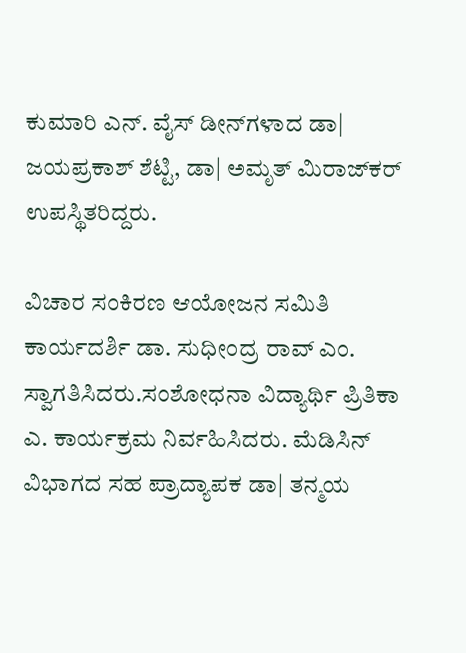ಕುಮಾರಿ ಎನ್. ವೈಸ್ ಡೀನ್‍ಗಳಾದ ಡಾ| ಜಯಪ್ರಕಾಶ್ ಶೆಟ್ಟಿ, ಡಾ| ಅಮೃತ್ ಮಿರಾಜ್‍ಕರ್ ಉಪಸ್ಥಿತರಿದ್ದರು.

ವಿಚಾರ ಸಂಕಿರಣ ಆಯೋಜನ ಸಮಿತಿ ಕಾರ್ಯದರ್ಶಿ ಡಾ. ಸುಧೀಂದ್ರ ರಾವ್ ಎಂ. ಸ್ವಾಗತಿಸಿದರು.ಸಂಶೋಧನಾ ವಿದ್ಯಾರ್ಥಿ ಪ್ರಿತಿಕಾ ಎ. ಕಾರ್ಯಕ್ರಮ ನಿರ್ವಹಿಸಿದರು. ಮೆಡಿಸಿನ್ ವಿಭಾಗದ ಸಹ ಪ್ರಾದ್ಯಾಪಕ ಡಾ| ತನ್ಮಯ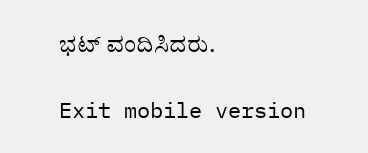ಭಟ್ ವಂದಿಸಿದರು.

Exit mobile version